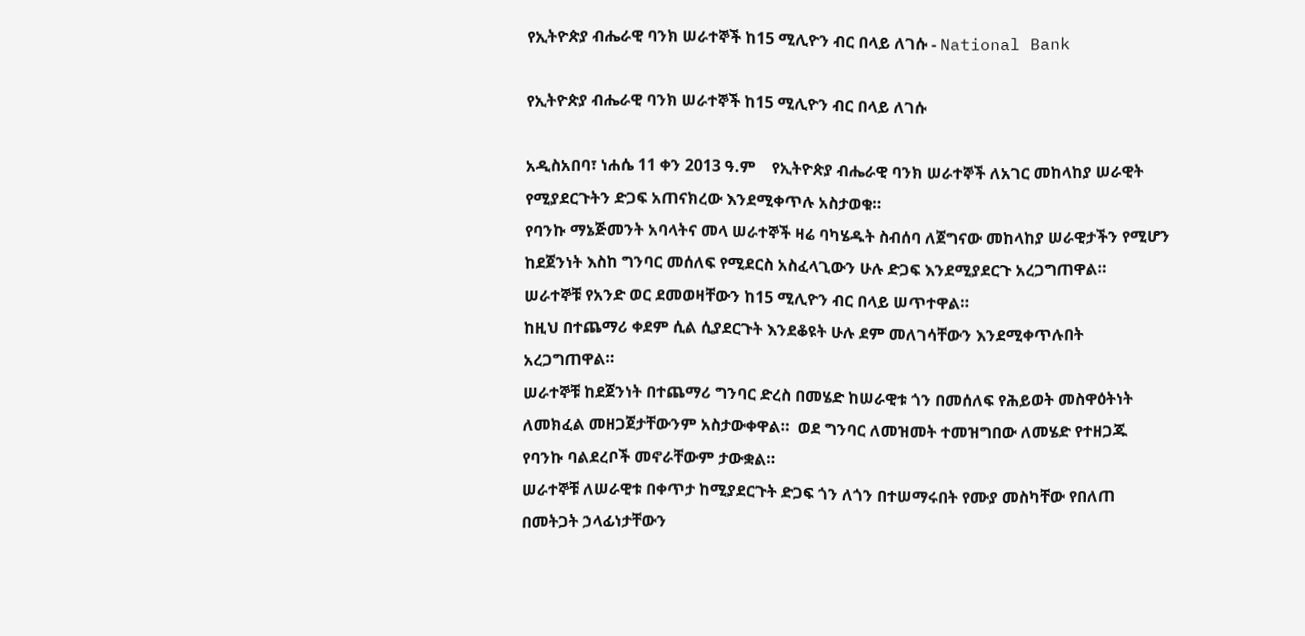የኢትዮጵያ ብሔራዊ ባንክ ሠራተኞች ከ15 ሚሊዮን ብር በላይ ለገሱ - National Bank

የኢትዮጵያ ብሔራዊ ባንክ ሠራተኞች ከ15 ሚሊዮን ብር በላይ ለገሱ

አዲስአበባ፣ ነሐሴ 11 ቀን 2013 ዓ.ም    የኢትዮጵያ ብሔራዊ ባንክ ሠራተኞች ለአገር መከላከያ ሠራዊት የሚያደርጉትን ድጋፍ አጠናክረው እንደሚቀጥሉ አስታወቁ።
የባንኩ ማኔጅመንት አባላትና መላ ሠራተኞች ዛሬ ባካሄዱት ስብሰባ ለጀግናው መከላከያ ሠራዊታችን የሚሆን ከደጀንነት እስከ ግንባር መሰለፍ የሚደርስ አስፈላጊውን ሁሉ ድጋፍ እንደሚያደርጉ አረጋግጠዋል።
ሠራተኞቹ የአንድ ወር ደመወዛቸውን ከ15 ሚሊዮን ብር በላይ ሠጥተዋል።
ከዚህ በተጨማሪ ቀደም ሲል ሲያደርጉት እንደቆዩት ሁሉ ደም መለገሳቸውን እንደሚቀጥሉበት አረጋግጠዋል።
ሠራተኞቹ ከደጀንነት በተጨማሪ ግንባር ድረስ በመሄድ ከሠራዊቱ ጎን በመሰለፍ የሕይወት መስዋዕትነት ለመክፈል መዘጋጀታቸውንም አስታውቀዋል።  ወደ ግንባር ለመዝመት ተመዝግበው ለመሄድ የተዘጋጁ የባንኩ ባልደረቦች መኖራቸውም ታውቋል።
ሠራተኞቹ ለሠራዊቱ በቀጥታ ከሚያደርጉት ድጋፍ ጎን ለጎን በተሠማሩበት የሙያ መስካቸው የበለጠ በመትጋት ኃላፊነታቸውን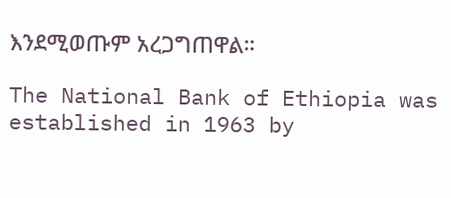እንደሚወጡም አረጋግጠዋል።

The National Bank of Ethiopia was established in 1963 by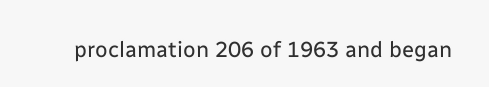proclamation 206 of 1963 and began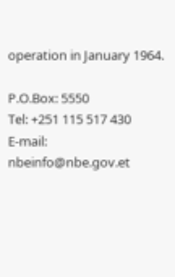operation in January 1964.

P.O.Box: 5550
Tel: +251 115 517 430
E-mail: nbeinfo@nbe.gov.et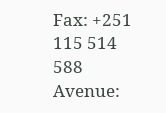Fax: +251 115 514 588
Avenue: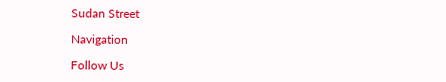Sudan Street

Navigation

Follow Us